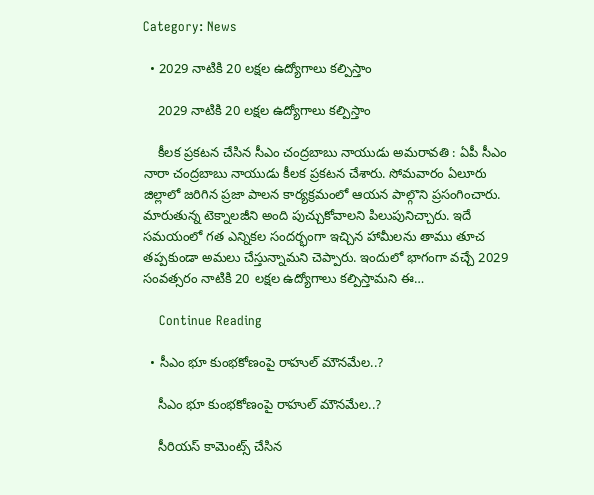Category: News

  • 2029 నాటికి 20 ల‌క్ష‌ల ఉద్యోగాలు క‌ల్పిస్తాం

    2029 నాటికి 20 ల‌క్ష‌ల ఉద్యోగాలు క‌ల్పిస్తాం

    కీల‌క ప్ర‌క‌ట‌న చేసిన సీఎం చంద్ర‌బాబు నాయుడు అమ‌రావ‌తి : ఏపీ సీఎం నారా చంద్ర‌బాబు నాయుడు కీల‌క ప్ర‌క‌ట‌న చేశారు. సోమ‌వారం ఏలూరు జిల్లాలో జ‌రిగిన ప్ర‌జా పాల‌న కార్య‌క్ర‌మంలో ఆయ‌న పాల్గొని ప్ర‌సంగించారు. మారుతున్న టెక్నాల‌జీని అంది పుచ్చుకోవాల‌ని పిలుపునిచ్చారు. ఇదే స‌మ‌యంలో గ‌త ఎన్నిక‌ల సంద‌ర్భంగా ఇచ్చిన హామీల‌ను తాము తూచ త‌ప్ప‌కుండా అమ‌లు చేస్తున్నామ‌ని చెప్పారు. ఇందులో భాగంగా వ‌చ్చే 2029 సంవ‌త్స‌రం నాటికి 20 లక్షల ఉద్యోగాలు కల్పిస్తామని ఈ…

    Continue Reading

  • సీఎం భూ కుంభ‌కోణంపై రాహుల్ మౌన‌మేల‌..?

    సీఎం భూ కుంభ‌కోణంపై రాహుల్ మౌన‌మేల‌..?

    సీరియ‌స్ కామెంట్స్ చేసిన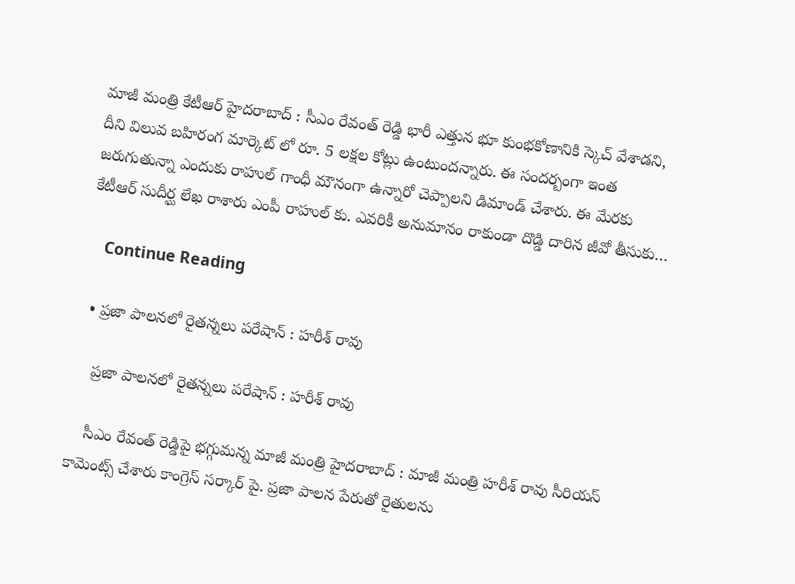మాజీ మంత్రి కేటీఆర్ హైద‌రాబాద్ : సీఎం రేవంత్ రెడ్డి భారీ ఎత్తున భూ కుంభ‌కోణానికి స్కెచ్ వేశాడ‌ని, దీని విలువ బ‌హిరంగ మార్కెట్ లో రూ. 5 ల‌క్ష‌ల కోట్లు ఉంటుంద‌న్నారు. ఈ సంద‌ర్బంగా ఇంత జ‌రుగుతున్నా ఎందుకు రాహుల్ గాంధీ మౌనంగా ఉన్నారో చెప్పాల‌ని డిమాండ్ చేశారు. ఈ మేర‌కు కేటీఆర్ సుదీర్ఘ లేఖ రాశారు ఎంపీ రాహుల్ కు. ఎవ‌రికీ అనుమానం రాకుండా దొడ్డి దారిన జీవో తీసుకు…

    Continue Reading

  • ప్ర‌జా పాల‌న‌లో రైత‌న్న‌లు ప‌రేషాన్ : హ‌రీశ్ రావు

    ప్ర‌జా పాల‌న‌లో రైత‌న్న‌లు ప‌రేషాన్ : హ‌రీశ్ రావు

    సీఎం రేవంత్ రెడ్డిపై భ‌గ్గుమ‌న్న మాజీ మంత్రి హైద‌రాబాద్ : మాజీ మంత్రి హ‌రీశ్ రావు సీరియ‌స్ కామెంట్స్ చేశారు కాంగ్రెస్ స‌ర్కార్ పై. ప్ర‌జా పాల‌న పేరుతో రైతుల‌ను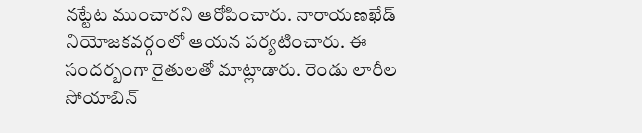న‌ట్టేట ముంచార‌ని ఆరోపించారు. నారాయణఖేడ్ నియోజకవర్గంలో ఆయ‌న ప‌ర్య‌టించారు. ఈ సంద‌ర్బంగా రైతుల‌తో మాట్లాడారు. రెండు లారీల సోయాబిన్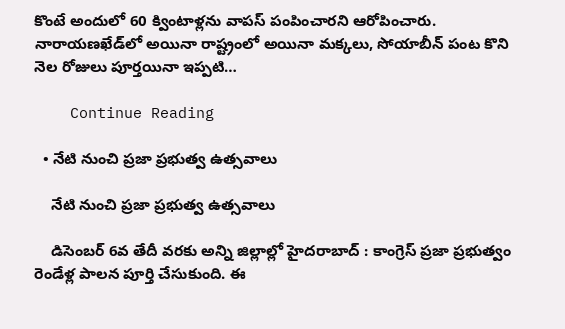కొంటే అందులో 60 క్వింటాళ్లను వాపస్ పంపించార‌ని ఆరోపించారు. నారాయణఖేడ్‌లో అయినా రాష్ట్రంలో అయినా మక్కలు, సోయాబీన్ పంట కొని నెల రోజులు పూర్త‌యినా ఇప్ప‌టి…

    Continue Reading

  • నేటి నుంచి ప్ర‌జా ప్ర‌భుత్వ ఉత్స‌వాలు

    నేటి నుంచి ప్ర‌జా ప్ర‌భుత్వ ఉత్స‌వాలు

    డిసెంబ‌ర్ 6వ తేదీ వ‌ర‌కు అన్ని జిల్లాల్లో హైద‌రాబాద్ : కాంగ్రెస్ ప్రజా ప్రభుత్వం రెండేళ్ల పాలన పూర్తి చేసుకుంది. ఈ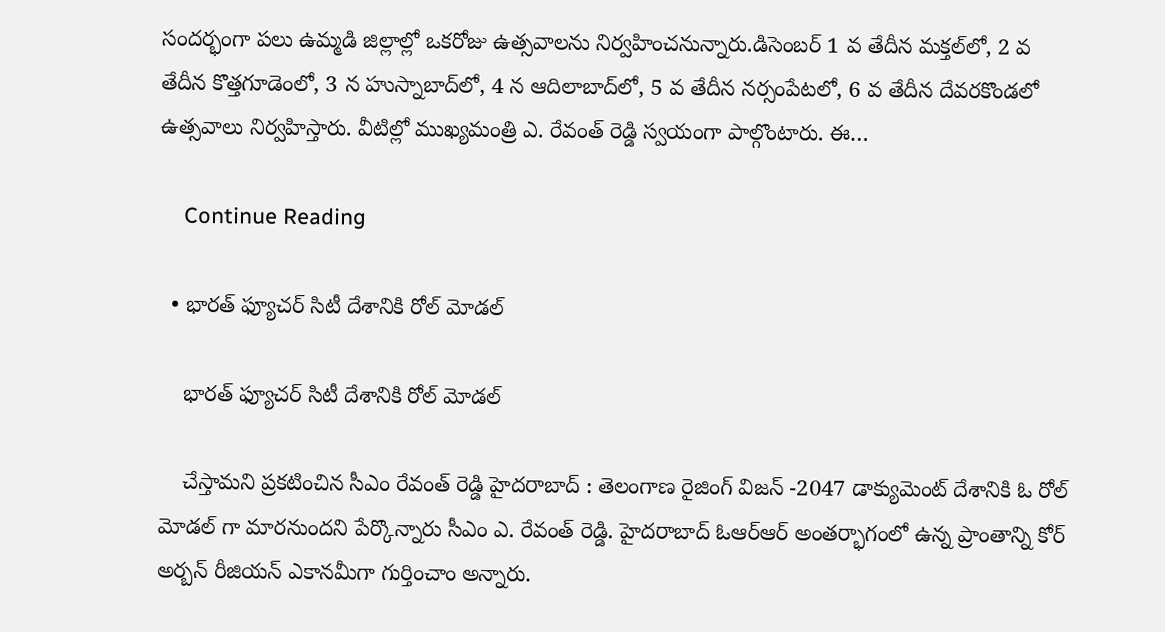సందర్భంగా పలు ఉమ్మడి జిల్లాల్లో ఒకరోజు ఉత్సవాలను నిర్వహించనున్నారు.డిసెంబర్ 1 వ తేదీన మక్తల్‌లో, 2 వ తేదీన కొత్తగూడెంలో, 3 న హుస్నాబాద్‌లో, 4 న ఆదిలాబాద్‌లో, 5 వ తేదీన నర్సంపేటలో, 6 వ తేదీన దేవరకొండలో ఉత్సవాలు నిర్వహిస్తారు. వీటిల్లో ముఖ్యమంత్రి ఎ. రేవంత్ రెడ్డి స్వ‌యంగా పాల్గొంటారు. ఈ…

    Continue Reading

  • భార‌త్ ఫ్యూచ‌ర్ సిటీ దేశానికి రోల్ మోడ‌ల్

    భార‌త్ ఫ్యూచ‌ర్ సిటీ దేశానికి రోల్ మోడ‌ల్

    చేస్తామ‌ని ప్ర‌క‌టించిన సీఎం రేవంత్ రెడ్డి హైద‌రాబాద్ : తెలంగాణ రైజింగ్ విజ‌న్ -2047 డాక్యుమెంట్ దేశానికి ఓ రోల్ మోడ‌ల్ గా మార‌నుంద‌ని పేర్కొన్నారు సీఎం ఎ. రేవంత్ రెడ్డి. హైదరాబాద్ ఓఆర్ఆర్ అంతర్భాగంలో ఉన్న ప్రాంతాన్ని కోర్ అర్బన్ రీజియన్ ఎకానమీగా గుర్తించాం అన్నారు.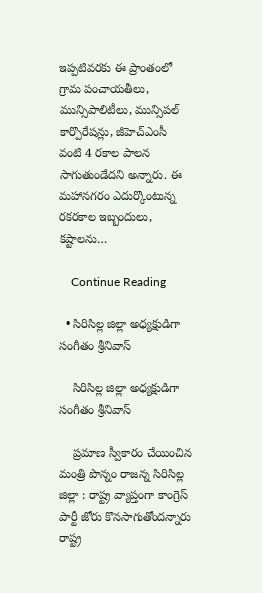ఇప్పటివరకు ఈ ప్రాంతంలో గ్రామ పంచాయతీలు, మున్సిపాలిటీలు, మున్సిపల్ కార్పొరేషన్లు, జీహెచ్ఎంసీ వంటి 4 రకాల పాలన సాగుతుండేదని అన్నారు. ఈ మహానగరం ఎదుర్కొంటున్న రకరకాల ఇబ్బందులు, కష్టాలను…

    Continue Reading

  • సిరిసిల్ల జిల్లా అధ్య‌క్షుడిగా సంగీతం శ్రీ‌నివాస్

    సిరిసిల్ల జిల్లా అధ్య‌క్షుడిగా సంగీతం శ్రీ‌నివాస్

    ప్ర‌మాణ స్వీకారం చేయించిన మంత్రి పొన్నం రాజ‌న్న సిరిసిల్ల జిల్లా : రాష్ట్ర వ్యాప్తంగా కాంగ్రెస్ పార్టీ జోరు కొన‌సాగుతోంద‌న్నారు రాష్ట్ర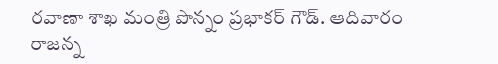ర‌వాణా శాఖ మంత్రి పొన్నం ప్ర‌భాక‌ర్ గౌడ్. ఆదివారం రాజన్న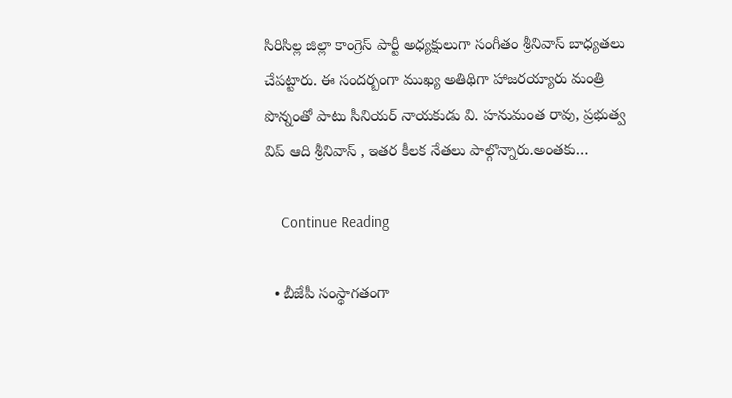సిరిసిల్ల జిల్లా కాంగ్రెస్ పార్టీ అధ్యక్షులుగా సంగీతం శ్రీనివాస్ బాధ్యతలు చేప‌ట్టారు. ఈ సంద‌ర్బంగా ముఖ్య అతిథిగా హాజ‌ర‌య్యారు మంత్రి పొన్నంతో పాటు సీనియ‌ర్ నాయ‌కుడు వి. హ‌నుమంత రావు, ప్ర‌భుత్వ విప్ ఆది శ్రీ‌నివాస్ , ఇత‌ర కీల‌క నేత‌లు పాల్గొన్నారు.అంత‌కు…

    Continue Reading

  • బీజేపీ సంస్థాగ‌తంగా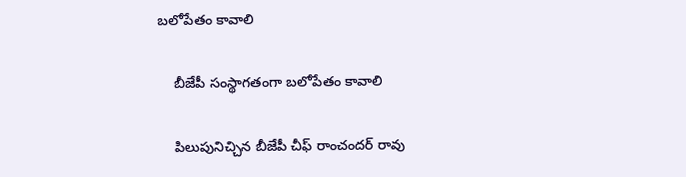బ‌లోపేతం కావాలి

    బీజేపీ సంస్థాగ‌తంగా బ‌లోపేతం కావాలి

    పిలుపునిచ్చిన బీజేపీ చీఫ్ రాంచంద‌ర్ రావు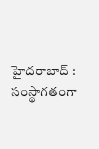హైద‌రాబాద్ : సంస్థాగ‌తంగా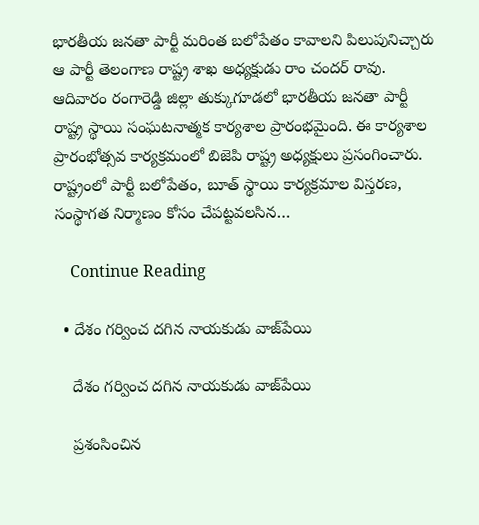భార‌తీయ జ‌న‌తా పార్టీ మ‌రింత బ‌లోపేతం కావాల‌ని పిలుపునిచ్చారు ఆ పార్టీ తెలంగాణ రాష్ట్ర శాఖ అధ్య‌క్షుడు రాం చంద‌ర్ రావు. ఆదివారం రంగారెడ్డి జిల్లా తుక్కుగూడలో భారతీయ జనతా పార్టీ రాష్ట్ర స్థాయి సంఘటనాత్మక కార్యశాల ప్రారంభమైంది. ఈ కార్యశాల ప్రారంభోత్సవ కార్యక్రమంలో బిజెపి రాష్ట్ర అధ్యక్షులు ప్ర‌సంగించారు. రాష్ట్రంలో పార్టీ బలోపేతం, బూత్ స్థాయి కార్యక్రమాల విస్తరణ, సంస్థాగత నిర్మాణం కోసం చేపట్టవలసిన…

    Continue Reading

  • దేశం గ‌ర్వించ ద‌గిన నాయ‌కుడు వాజ్‌పేయి

    దేశం గ‌ర్వించ ద‌గిన నాయ‌కుడు వాజ్‌పేయి

    ప్ర‌శంసించిన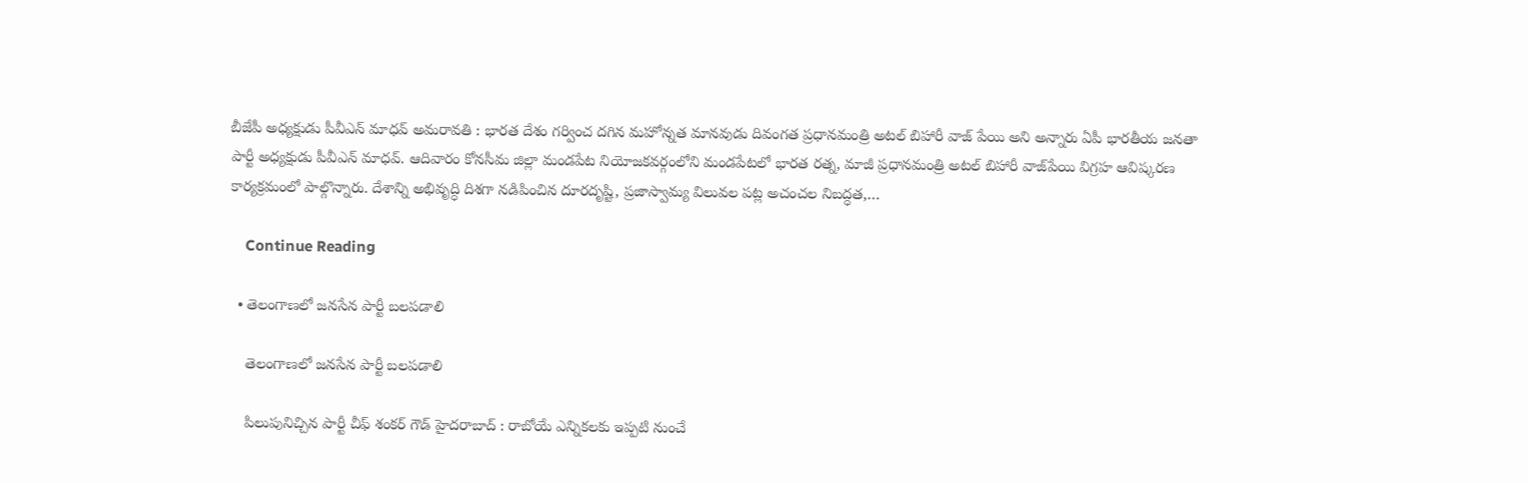బీజేపీ అధ్య‌క్షుడు పీవీఎన్ మాధ‌వ్ అమ‌రావ‌తి : భార‌త దేశం గ‌ర్వించ ద‌గిన మహోన్న‌త మాన‌వుడు దివంగ‌త ప్ర‌ధాన‌మంత్రి అట‌ల్ బిహారీ వాజ్ పేయి అని అన్నారు ఏపీ భార‌తీయ జ‌న‌తా పార్టీ అధ్య‌క్షుడు పీవీఎన్ మాధ‌వ్. ఆదివారం కోనసీమ జిల్లా మండపేట నియోజకవర్గంలోని మండపేటలో భారత రత్న, మాజీ ప్రధానమంత్రి అటల్ బిహారీ వాజ్‌పేయి విగ్రహ ఆవిష్కరణ కార్యక్రమంలో పాల్గొన్నారు. దేశాన్ని అభివృద్ధి దిశగా నడిపించిన దూరదృష్టి, ప్రజాస్వామ్య విలువల పట్ల అచంచల నిబద్ధత,…

    Continue Reading

  • తెలంగాణ‌లో జ‌న‌సేన పార్టీ బ‌లప‌డాలి

    తెలంగాణ‌లో జ‌న‌సేన పార్టీ బ‌లప‌డాలి

    పిలుపునిచ్చిన పార్టీ చీఫ్ శంక‌ర్ గౌడ్ హైద‌రాబాద్ : రాబోయే ఎన్నిక‌ల‌కు ఇప్ప‌టి నుంచే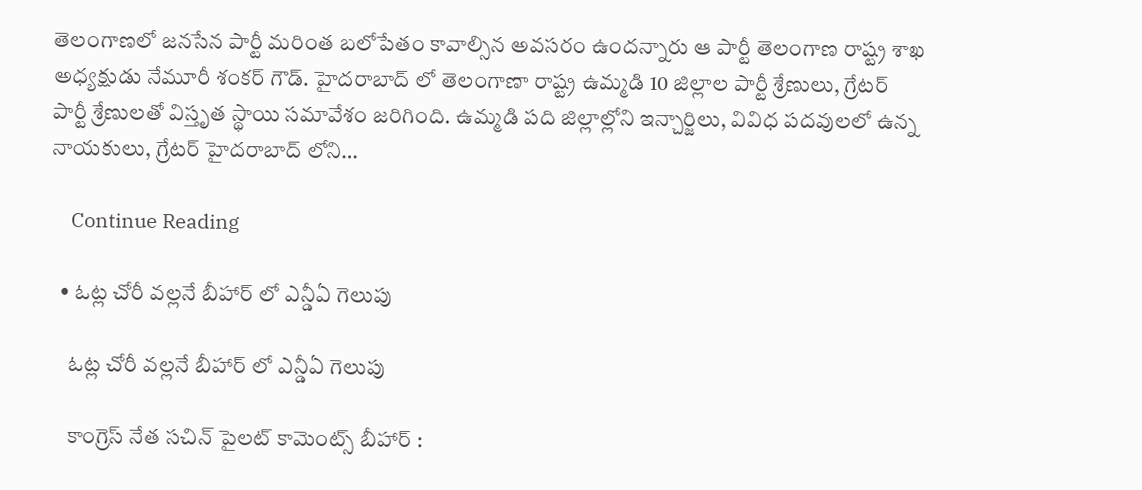తెలంగాణ‌లో జ‌నసేన పార్టీ మ‌రింత బ‌లోపేతం కావాల్సిన అవ‌స‌రం ఉంద‌న్నారు ఆ పార్టీ తెలంగాణ రాష్ట్ర శాఖ అధ్య‌క్షుడు నేమూరీ శంక‌ర్ గౌడ్. హైదరాబాద్ లో తెలంగాణా రాష్ట్ర ఉమ్మడి 10 జిల్లాల పార్టీ శ్రేణులు, గ్రేటర్ పార్టీ శ్రేణులతో విస్తృత స్థాయి సమావేశం జరిగింది. ఉమ్మడి పది జిల్లాల్లోని ఇన్చార్జిలు, వివిధ పదవులలో ఉన్న నాయకులు, గ్రేటర్ హైదరాబాద్ లోని…

    Continue Reading

  • ఓట్ల చోరీ వ‌ల్ల‌నే బీహార్ లో ఎన్డీఏ గెలుపు

    ఓట్ల చోరీ వ‌ల్ల‌నే బీహార్ లో ఎన్డీఏ గెలుపు

    కాంగ్రెస్ నేత స‌చిన్ పైల‌ట్ కామెంట్స్ బీహార్ :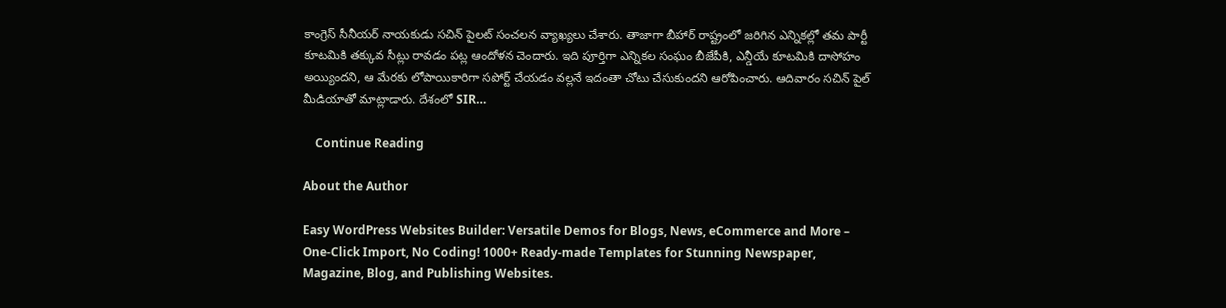కాంగ్రెస్ సీనీయ‌ర్ నాయ‌కుడు స‌చిన్ పైల‌ట్ సంచ‌ల‌న వ్యాఖ్య‌లు చేశారు. తాజాగా బీహార్ రాష్ట్రంలో జ‌రిగిన ఎన్నిక‌ల్లో త‌మ పార్టీ కూట‌మికి త‌క్కువ సీట్లు రావ‌డం ప‌ట్ల ఆందోళ‌న చెందారు. ఇది పూర్తిగా ఎన్నిక‌ల సంఘం బీజేపీకి, ఎన్డీయే కూట‌మికి దాసోహం అయ్యింద‌ని, ఆ మేర‌కు లోపాయికారిగా స‌పోర్ట్ చేయ‌డం వ‌ల్ల‌నే ఇదంతా చోటు చేసుకుంద‌ని ఆరోపించారు. ఆదివారం స‌చిన్ పైల్ మీడియాతో మాట్లాడారు. దేశంలో SIR…

    Continue Reading

About the Author

Easy WordPress Websites Builder: Versatile Demos for Blogs, News, eCommerce and More – One-Click Import, No Coding! 1000+ Ready-made Templates for Stunning Newspaper, Magazine, Blog, and Publishing Websites.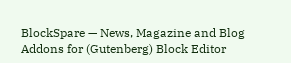BlockSpare — News, Magazine and Blog Addons for (Gutenberg) Block Editor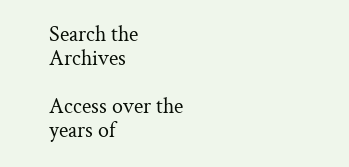Search the Archives

Access over the years of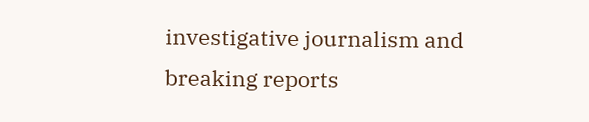investigative journalism and breaking reports